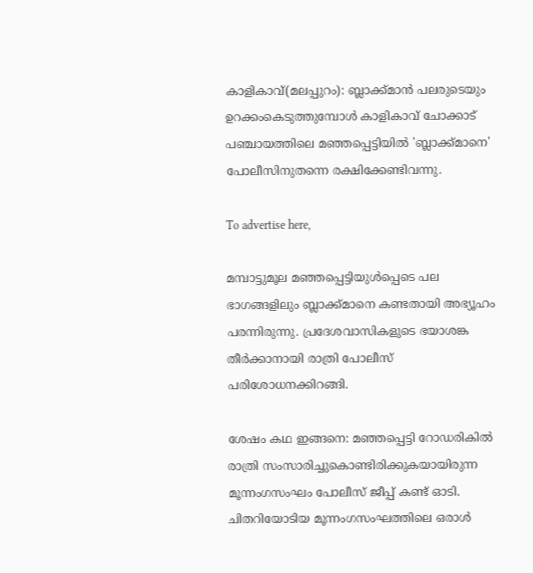കാളികാവ്(മലപ്പുറം): ബ്ലാക്ക്മാന്‍ പലരുടെയും ഉറക്കംകെടുത്തുമ്പോള്‍ കാളികാവ് ചോക്കാട് പഞ്ചായത്തിലെ മഞ്ഞപ്പെട്ടിയില്‍ 'ബ്ലാക്ക്മാനെ' പോലീസിനുതന്നെ രക്ഷിക്കേണ്ടിവന്നു.

To advertise here,

മമ്പാട്ടുമൂല മഞ്ഞപ്പെട്ടിയുള്‍പ്പെടെ പല ഭാഗങ്ങളിലും ബ്ലാക്ക്മാനെ കണ്ടതായി അഭ്യൂഹം പരന്നിരുന്നു. പ്രദേശവാസികളുടെ ഭയാശങ്ക തീര്‍ക്കാനായി രാത്രി പോലീസ് പരിശോധനക്കിറങ്ങി.

ശേഷം കഥ ഇങ്ങനെ: മഞ്ഞപ്പെട്ടി റോഡരികില്‍ രാത്രി സംസാരിച്ചുകൊണ്ടിരിക്കുകയായിരുന്ന മൂന്നംഗസംഘം പോലീസ് ജീപ്പ് കണ്ട് ഓടി. ചിതറിയോടിയ മൂന്നംഗസംഘത്തിലെ ഒരാള്‍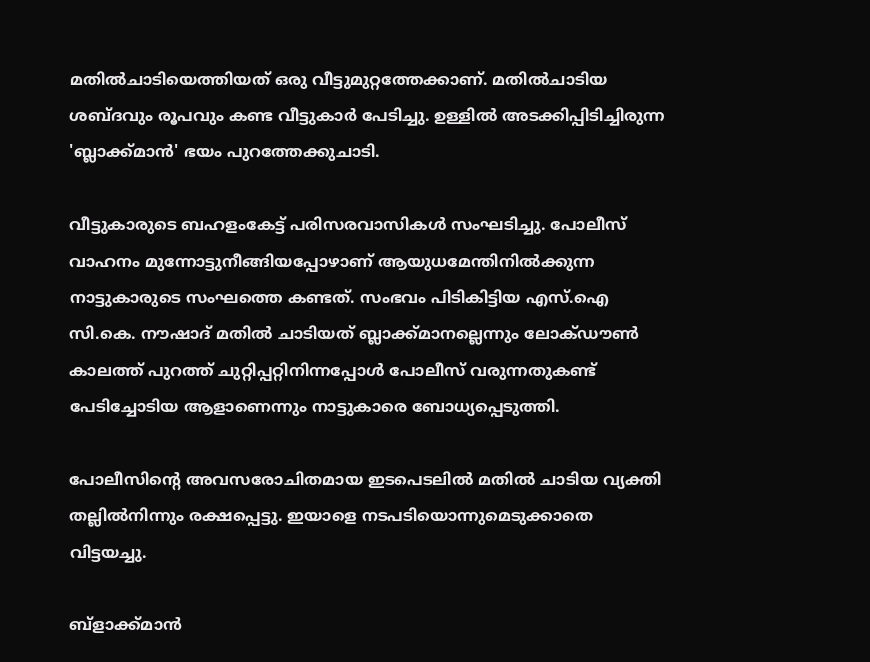മതില്‍ചാടിയെത്തിയത് ഒരു വീട്ടുമുറ്റത്തേക്കാണ്. മതില്‍ചാടിയ ശബ്ദവും രൂപവും കണ്ട വീട്ടുകാര്‍ പേടിച്ചു. ഉള്ളില്‍ അടക്കിപ്പിടിച്ചിരുന്ന 'ബ്ലാക്ക്മാന്‍' ഭയം പുറത്തേക്കുചാടി.

വീട്ടുകാരുടെ ബഹളംകേട്ട് പരിസരവാസികള്‍ സംഘടിച്ചു. പോലീസ് വാഹനം മുന്നോട്ടുനീങ്ങിയപ്പോഴാണ് ആയുധമേന്തിനില്‍ക്കുന്ന നാട്ടുകാരുടെ സംഘത്തെ കണ്ടത്. സംഭവം പിടികിട്ടിയ എസ്.ഐ സി.കെ. നൗഷാദ് മതില്‍ ചാടിയത് ബ്ലാക്ക്മാനല്ലെന്നും ലോക്ഡൗണ്‍ കാലത്ത് പുറത്ത് ചുറ്റിപ്പറ്റിനിന്നപ്പോള്‍ പോലീസ് വരുന്നതുകണ്ട് പേടിച്ചോടിയ ആളാണെന്നും നാട്ടുകാരെ ബോധ്യപ്പെടുത്തി.

പോലീസിന്റെ അവസരോചിതമായ ഇടപെടലില്‍ മതില്‍ ചാടിയ വ്യക്തി തല്ലില്‍നിന്നും രക്ഷപ്പെട്ടു. ഇയാളെ നടപടിയൊന്നുമെടുക്കാതെ വിട്ടയച്ചു.

ബ്‌ളാക്ക്മാന്‍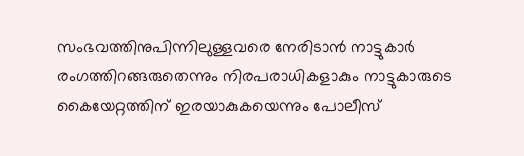സംഭവത്തിനുപിന്നിലുള്ളവരെ നേരിടാന്‍ നാട്ടുകാര്‍ രംഗത്തിറങ്ങരുതെന്നും നിരപരാധികളാകും നാട്ടുകാരുടെ കൈയേറ്റത്തിന് ഇരയാകുകയെന്നും പോലീസ്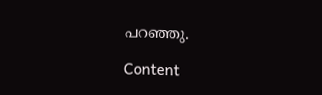പറഞ്ഞു.

Content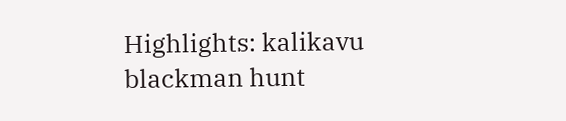Highlights: kalikavu blackman hunt